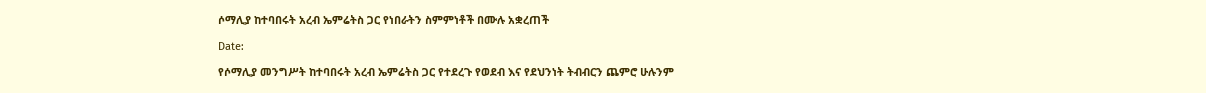ሶማሊያ ከተባበሩት አረብ ኤምሬትስ ጋር የነበራትን ስምምነቶች በሙሉ አቋረጠች

Date:

የሶማሊያ መንግሥት ከተባበሩት አረብ ኤምሬትስ ጋር የተደረጉ የወደብ እና የደህንነት ትብብርን ጨምሮ ሁሉንም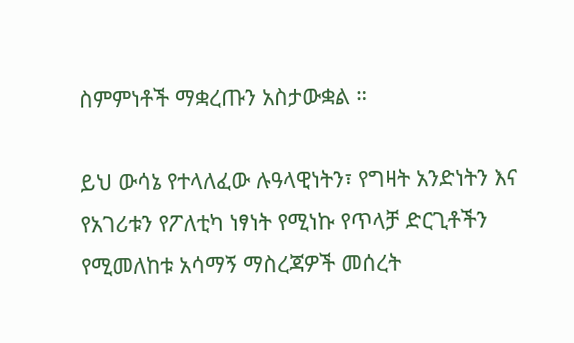ስምምነቶች ማቋረጡን አስታውቋል ።

ይህ ውሳኔ የተላለፈው ሉዓላዊነትን፣ የግዛት አንድነትን እና የአገሪቱን የፖለቲካ ነፃነት የሚነኩ የጥላቻ ድርጊቶችን የሚመለከቱ አሳማኝ ማስረጃዎች መሰረት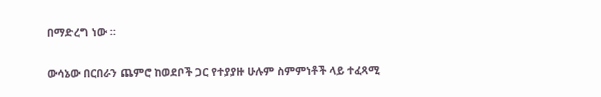በማድረግ ነው ።

ውሳኔው በርበራን ጨምሮ ከወደቦች ጋር የተያያዙ ሁሉም ስምምነቶች ላይ ተፈጻሚ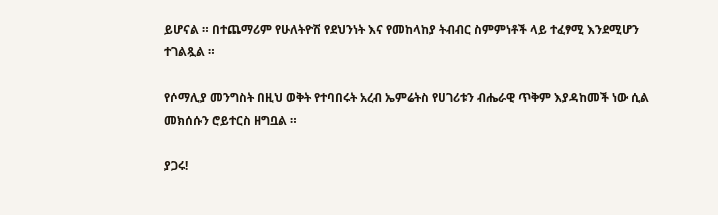ይሆናል ። በተጨማሪም የሁለትዮሽ የደህንነት እና የመከላከያ ትብብር ስምምነቶች ላይ ተፈፃሚ እንደሚሆን ተገልጿል ።

የሶማሊያ መንግስት በዚህ ወቅት የተባበሩት አረብ ኤምሬትስ የሀገሪቱን ብሔራዊ ጥቅም እያዳከመች ነው ሲል መክሰሱን ሮይተርስ ዘግቧል ።

ያጋሩ!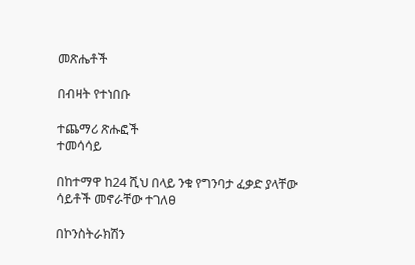መጽሔቶች

በብዛት የተነበቡ

ተጨማሪ ጽሑፎች
ተመሳሳይ

በከተማዋ ከ24 ሺህ በላይ ንቁ የግንባታ ፈቃድ ያላቸው ሳይቶች መኖራቸው ተገለፀ

በኮንስትራክሽን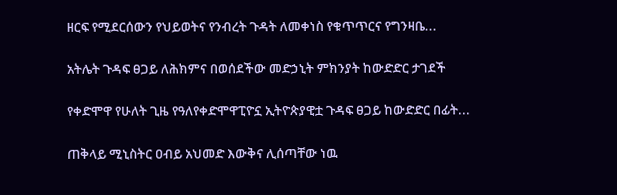ዘርፍ የሚደርሰውን የህይወትና የንብረት ጉዳት ለመቀነስ የቁጥጥርና የግንዛቤ...

አትሌት ጉዳፍ ፀጋይ ለሕክምና በወሰደችው መድኃኒት ምክንያት ከውድድር ታገደች

የቀድሞዋ የሁለት ጊዜ የዓለየቀድሞዋፒዮኗ ኢትዮጵያዊቷ ጉዳፍ ፀጋይ ከውድድር በፊት...

ጠቅላይ ሚኒስትር ዐብይ አህመድ እውቅና ሊሰጣቸው ነዉ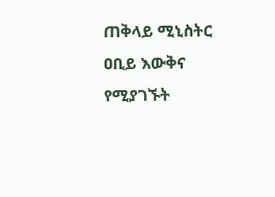ጠቅላይ ሚኒስትር ዐቢይ እውቅና የሚያገኙት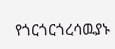የጎርጎርጎረሳዉያኑ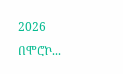2026 በሞሮኮ...